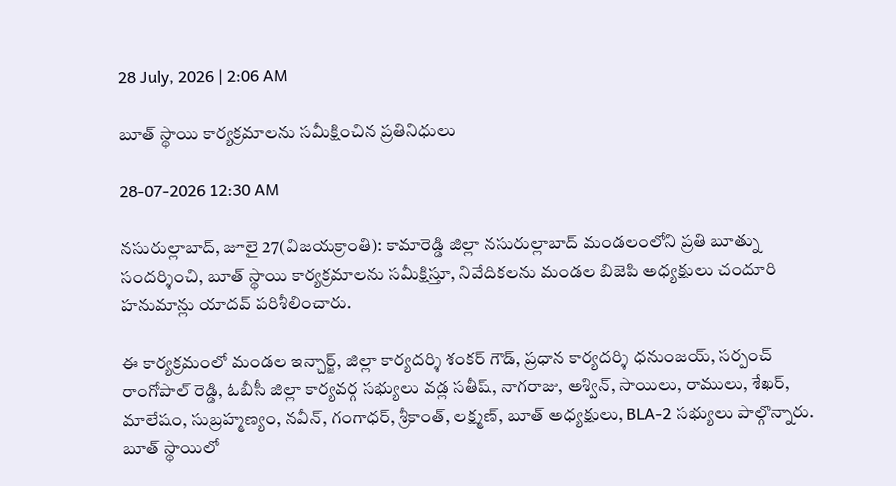28 July, 2026 | 2:06 AM

బూత్ స్థాయి కార్యక్రమాలను సమీక్షించిన ప్రతినిధులు

28-07-2026 12:30 AM

నసురుల్లాబాద్, జూలై 27(విజయక్రాంతి): కామారెడ్డి జిల్లా నసురుల్లాబాద్ మండలంలోని ప్రతి బూత్ను సందర్శించి, బూత్ స్థాయి కార్యక్రమాలను సమీక్షిస్తూ, నివేదికలను మండల బిజెపి అధ్యక్షులు చందూరి హనుమాన్లు యాదవ్ పరిశీలించారు.

ఈ కార్యక్రమంలో మండల ఇన్చార్జ్, జిల్లా కార్యదర్శి శంకర్ గౌడ్, ప్రధాన కార్యదర్శి ధనుంజయ్, సర్పంచ్ రాంగోపాల్ రెడ్డి, ఓబీసీ జిల్లా కార్యవర్గ సభ్యులు వడ్ల సతీష్, నాగరాజు, అశ్విన్, సాయిలు, రాములు, శేఖర్, మాలేషం, సుబ్రహ్మణ్యం, నవీన్, గంగాధర్, శ్రీకాంత్, లక్ష్మణ్, బూత్ అధ్యక్షులు, BLA-2 సభ్యులు పాల్గొన్నారు. బూత్ స్థాయిలో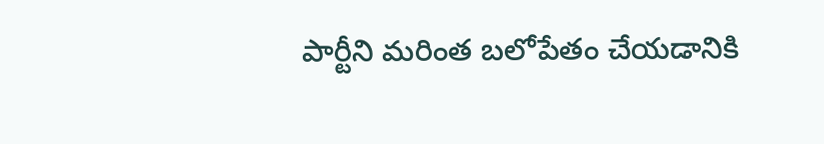పార్టీని మరింత బలోపేతం చేయడానికి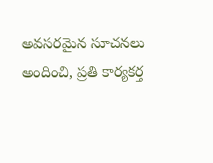అవసరమైన సూచనలు అందించి, ప్రతి కార్యకర్త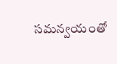సమన్వయంతో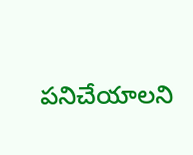పనిచేయాలని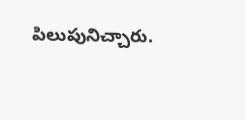పిలుపునిచ్చారు.